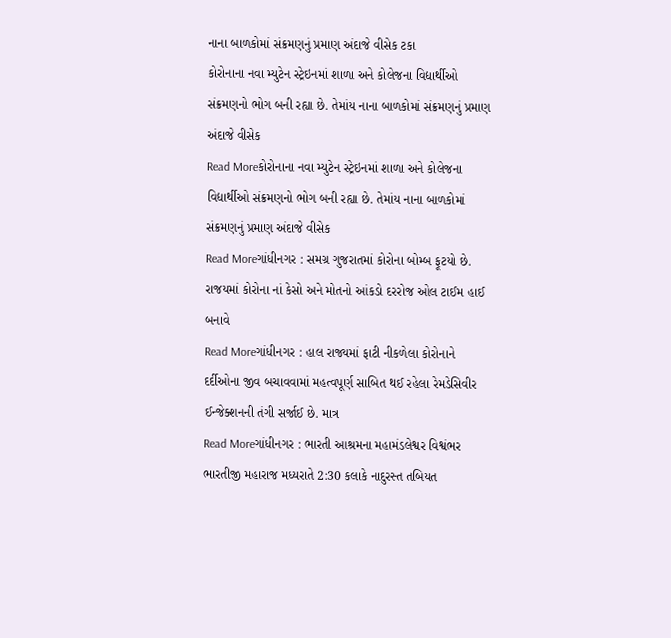નાના બાળકોમાં સંક્રમણનું પ્રમાણ અંદાજે વીસેક ટકા
કોરોનાના નવા મ્યુટેન સ્ટ્રેઇનમાં શાળા અને કોલેજના વિદ્યાર્થીઓ સંક્રમણનો ભોગ બની રહ્યા છે. તેમાંય નાના બાળકોમાં સંક્રમણનું પ્રમાણ અંદાજે વીસેક
Read Moreકોરોનાના નવા મ્યુટેન સ્ટ્રેઇનમાં શાળા અને કોલેજના વિદ્યાર્થીઓ સંક્રમણનો ભોગ બની રહ્યા છે. તેમાંય નાના બાળકોમાં સંક્રમણનું પ્રમાણ અંદાજે વીસેક
Read Moreગાંધીનગર : સમગ્ર ગુજરાતમાં કોરોના બોમ્બ ફૂટયો છે. રાજયમાં કોરોના નાં કેસો અને મોતનો આંકડો દરરોજ ઓલ ટાઈમ હાઈ બનાવે
Read Moreગાંધીનગર : હાલ રાજ્યમાં ફાટી નીકળેલા કોરોનાને દર્દીઓના જીવ બચાવવામાં મહત્વપૂર્ણ સાબિત થઈ રહેલા રેમડેસિવીર ઈન્જેક્શનની તંગી સર્જાઈ છે. માત્ર
Read Moreગાંધીનગર : ભારતી આશ્રમના મહામંડલેશ્વર વિશ્વંભર ભારતીજી મહારાજ મધ્યરાતે 2:30 કલાકે નાદુરસ્ત તબિયત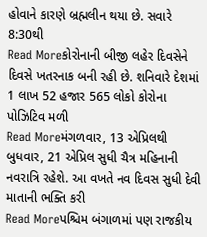હોવાને કારણે બ્રહ્મલીન થયા છે. સવારે 8:30થી
Read Moreકોરોનાની બીજી લહેર દિવસેને દિવસે ખતરનાક બની રહી છે. શનિવારે દેશમાં 1 લાખ 52 હજાર 565 લોકો કોરોના પોઝિટિવ મળી
Read Moreમંગળવાર, 13 એપ્રિલથી બુધવાર, 21 એપ્રિલ સુધી ચૈત્ર મહિનાની નવરાત્રિ રહેશે. આ વખતે નવ દિવસ સુધી દેવી માતાની ભક્તિ કરી
Read Moreપશ્ચિમ બંગાળમાં પણ રાજકીય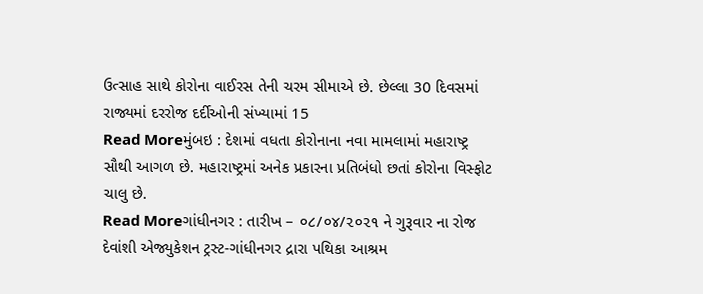ઉત્સાહ સાથે કોરોના વાઈરસ તેની ચરમ સીમાએ છે. છેલ્લા 30 દિવસમાં રાજ્યમાં દરરોજ દર્દીઓની સંખ્યામાં 15
Read Moreમુંબઇ : દેશમાં વધતા કોરોનાના નવા મામલામાં મહારાષ્ટ્ર સૌથી આગળ છે. મહારાષ્ટ્રમાં અનેક પ્રકારના પ્રતિબંધો છતાં કોરોના વિસ્ફોટ ચાલુ છે.
Read Moreગાંધીનગર : તારીખ – ૦૮/૦૪/૨૦૨૧ ને ગુરૂવાર ના રોજ દેવાંશી એજ્યુકેશન ટ્રસ્ટ-ગાંધીનગર દ્રારા પથિકા આશ્રમ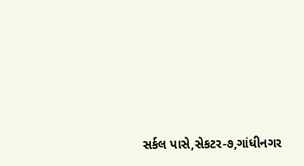સર્કલ પાસે,સેકટર-૭,ગાંધીનગર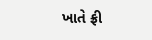ખાતે ફ્રી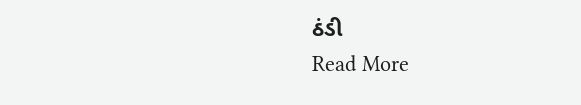ઠંડી
Read More